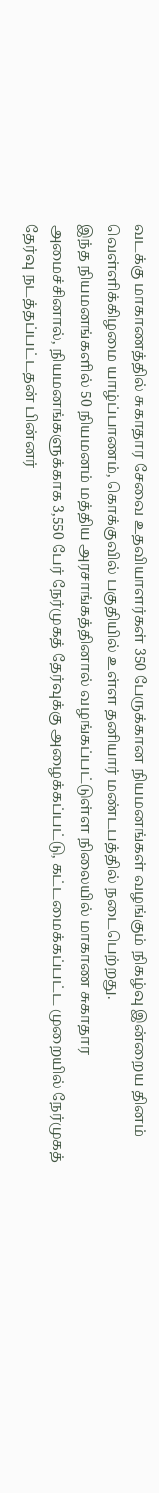வடக்கு மாகாணத்தில் சுகாதார சேவை உதவியாளர்கள் 350 பேருக்கான நியமனங்கள் வழங்கும் நிகழ்வு இன்றைய தினம் வெள்ளிக்கிழமை யாழ்ப்பாணம், கொக்குவில் பகுதியில் உள்ள தனியார் மண்டபத்தில் நடைபெற்றது.
இந்த நியமனங்களில் 50 நியமனம் மத்திய அரசாங்கத்தினால் வழங்கப்பட்டுள்ள நிலையில் மாகாண சுகாதார அமைச்சினால், நியமனங்களுக்காக 3,550 பேர் நேர்முகத் தேர்வுக்கு அழைக்கப்பட்டு, கட்டமைக்கப்பட்ட முறையில் நேர்முகத் தேர்வு நடத்தப்பட்டதன் பின்னர்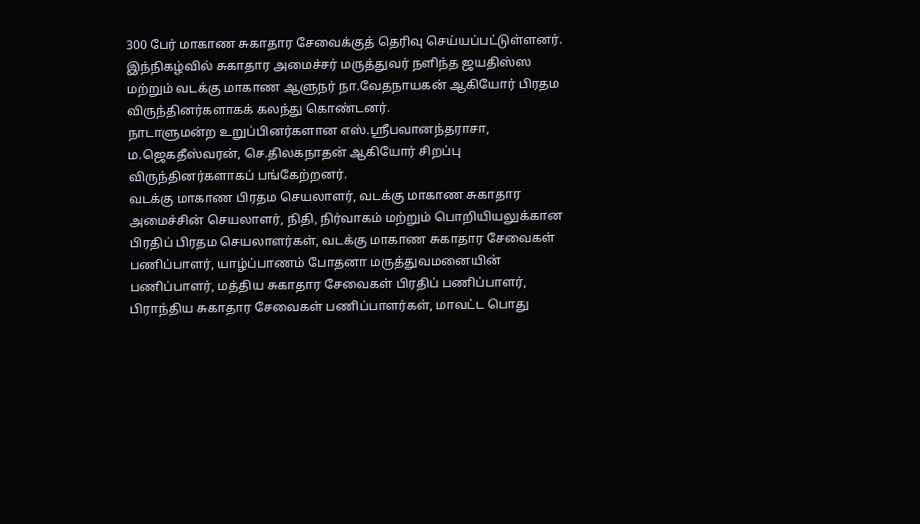300 பேர் மாகாண சுகாதார சேவைக்குத் தெரிவு செய்யப்பட்டுள்ளனர்.
இந்நிகழ்வில் சுகாதார அமைச்சர் மருத்துவர் நளிந்த ஜயதிஸ்ஸ மற்றும் வடக்கு மாகாண ஆளுநர் நா.வேதநாயகன் ஆகியோர் பிரதம விருந்தினர்களாகக் கலந்து கொண்டனர்.
நாடாளுமன்ற உறுப்பினர்களான எஸ்.ஸ்ரீபவானந்தராசா, ம.ஜெகதீஸ்வரன், செ.திலகநாதன் ஆகியோர் சிறப்பு விருந்தினர்களாகப் பங்கேற்றனர்.
வடக்கு மாகாண பிரதம செயலாளர், வடக்கு மாகாண சுகாதார அமைச்சின் செயலாளர், நிதி, நிர்வாகம் மற்றும் பொறியியலுக்கான பிரதிப் பிரதம செயலாளர்கள், வடக்கு மாகாண சுகாதார சேவைகள் பணிப்பாளர், யாழ்ப்பாணம் போதனா மருத்துவமனையின் பணிப்பாளர், மத்திய சுகாதார சேவைகள் பிரதிப் பணிப்பாளர், பிராந்திய சுகாதார சேவைகள் பணிப்பாளர்கள், மாவட்ட பொது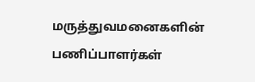மருத்துவமனைகளின் பணிப்பாளர்கள்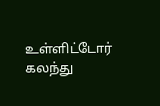உள்ளிட்டோர் கலந்து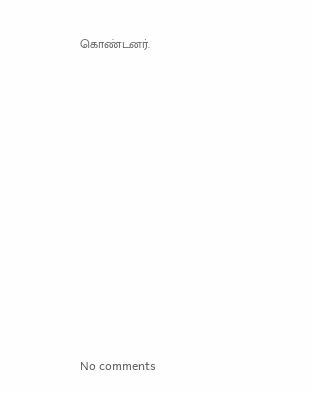கொண்டனர்.












No comments